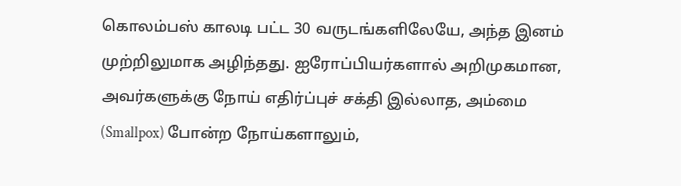கொலம்பஸ் காலடி பட்ட 30 வருடங்களிலேயே, அந்த இனம் முற்றிலுமாக அழிந்தது. ஐரோப்பியர்களால் அறிமுகமான, அவர்களுக்கு நோய் எதிர்ப்புச் சக்தி இல்லாத, அம்மை (Smallpox) போன்ற நோய்களாலும்,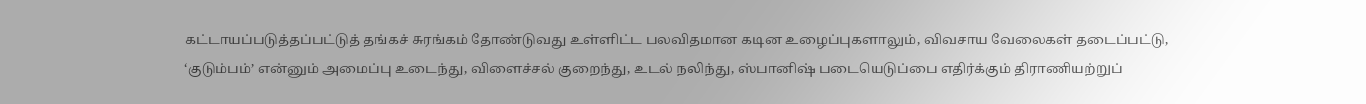கட்டாயப்படுத்தப்பட்டுத் தங்கச் சுரங்கம் தோண்டுவது உள்ளிட்ட பலவிதமான கடின உழைப்புகளாலும், விவசாய வேலைகள் தடைப்பட்டு, ‘குடும்பம்’ என்னும் அமைப்பு உடைந்து, விளைச்சல் குறைந்து, உடல் நலிந்து, ஸ்பானிஷ் படையெடுப்பை எதிர்க்கும் திராணியற்றுப்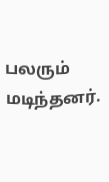பலரும் மடிந்தனர்.